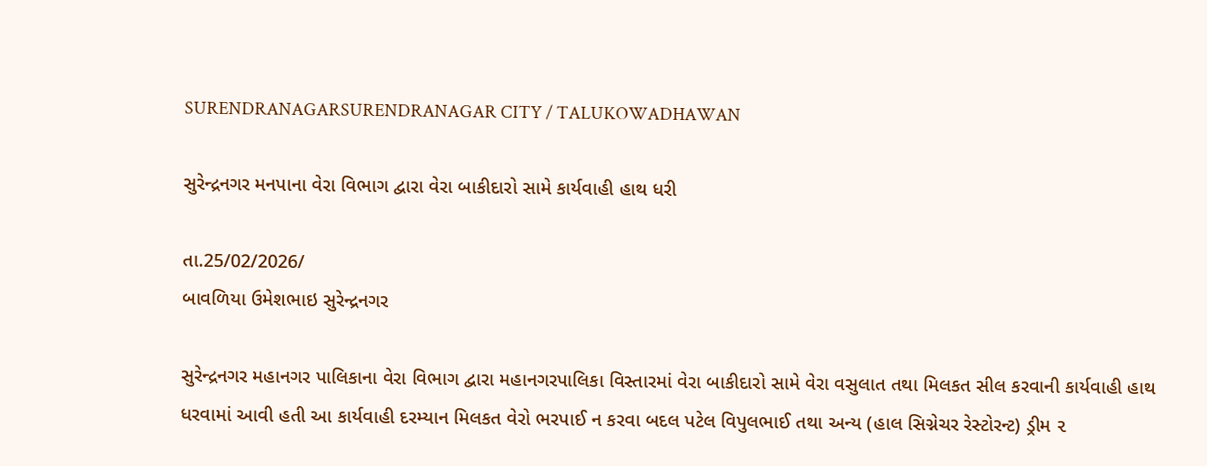SURENDRANAGARSURENDRANAGAR CITY / TALUKOWADHAWAN

સુરેન્દ્રનગર મનપાના વેરા વિભાગ દ્વારા વેરા બાકીદારો સામે કાર્યવાહી હાથ ધરી

તા.25/02/2026/
બાવળિયા ઉમેશભાઇ સુરેન્દ્રનગર

સુરેન્દ્રનગર મહાનગર પાલિકાના વેરા વિભાગ દ્વારા મહાનગરપાલિકા વિસ્તારમાં વેરા બાકીદારો સામે વેરા વસુલાત તથા મિલકત સીલ કરવાની કાર્યવાહી હાથ ધરવામાં આવી હતી આ કાર્યવાહી દરમ્યાન મિલકત વેરો ભરપાઈ ન કરવા બદલ પટેલ વિપુલભાઈ તથા અન્ય (હાલ સિગ્નેચર રેસ્ટોરન્ટ) ડ્રીમ ૨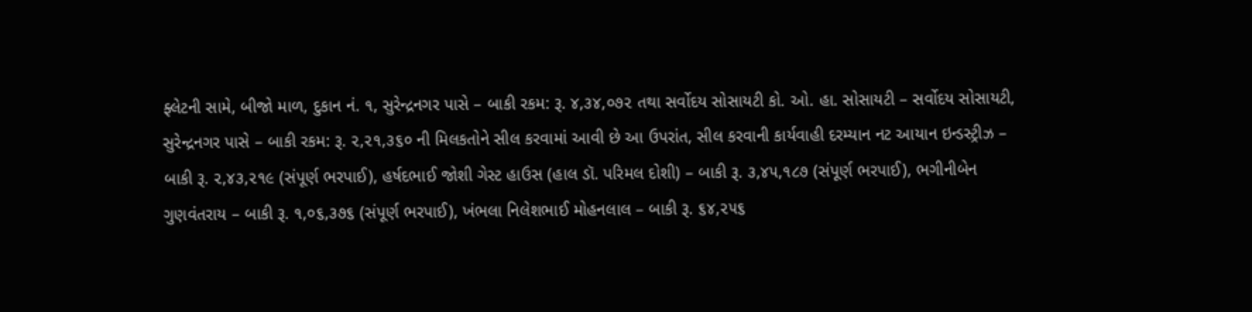ફ્લેટની સામે, બીજો માળ, દુકાન નં. ૧, સુરેન્દ્રનગર પાસે – બાકી રકમ: રૂ. ૪,૩૪,૦૭૨ તથા સર્વોદય સોસાયટી કો. ઓ. હા. સોસાયટી – સર્વોદય સોસાયટી, સુરેન્દ્રનગર પાસે – બાકી રકમ: રૂ. ૨,૨૧,૩૬૦ ની મિલકતોને સીલ કરવામાં આવી છે આ ઉપરાંત, સીલ કરવાની કાર્યવાહી દરમ્યાન નટ આયાન ઇન્ડસ્ટ્રીઝ – બાકી રૂ. ૨,૪૩,૨૧૯ (સંપૂર્ણ ભરપાઈ), હર્ષદભાઈ જોશી ગેસ્ટ હાઉસ (હાલ ડૉ. પરિમલ દોશી) – બાકી રૂ. ૩,૪૫,૧૮૭ (સંપૂર્ણ ભરપાઈ), ભગીનીબેન ગુણવંતરાય – બાકી રૂ. ૧,૦૬,૩૭૬ (સંપૂર્ણ ભરપાઈ), ખંભલા નિલેશભાઈ મોહનલાલ – બાકી રૂ. ૬૪,૨૫૬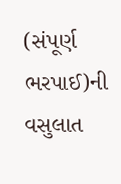(સંપૂર્ણ ભરપાઈ)ની વસુલાત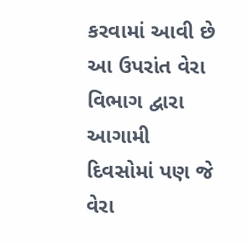કરવામાં આવી છે આ ઉપરાંત વેરા વિભાગ દ્વારા આગામી દિવસોમાં પણ જે વેરા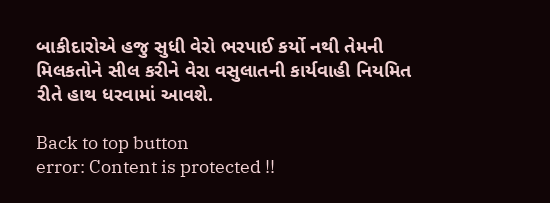બાકીદારોએ હજુ સુધી વેરો ભરપાઈ કર્યો નથી તેમની મિલકતોને સીલ કરીને વેરા વસુલાતની કાર્યવાહી નિયમિત રીતે હાથ ધરવામાં આવશે.

Back to top button
error: Content is protected !!